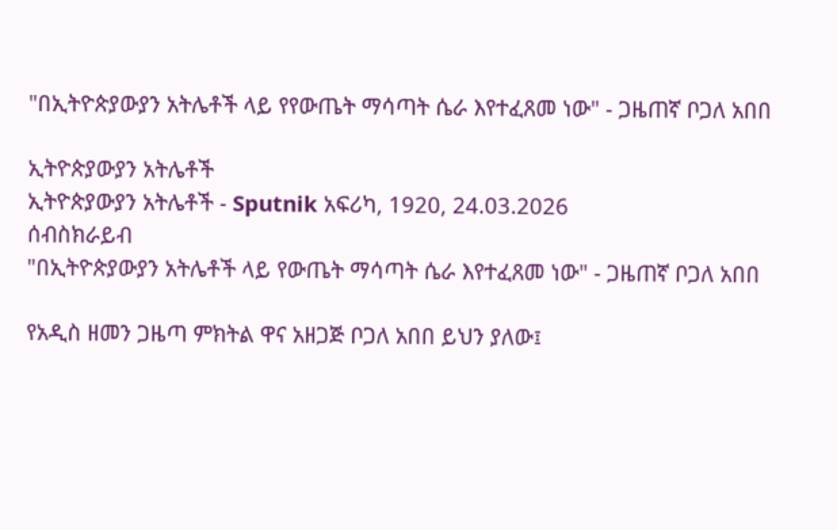"በኢትዮጵያውያን አትሌቶች ላይ የየውጤት ማሳጣት ሴራ እየተፈጸመ ነው" - ጋዜጠኛ ቦጋለ አበበ

ኢትዮጵያውያን አትሌቶች
ኢትዮጵያውያን አትሌቶች - Sputnik አፍሪካ, 1920, 24.03.2026
ሰብስክራይብ
"በኢትዮጵያውያን አትሌቶች ላይ የውጤት ማሳጣት ሴራ እየተፈጸመ ነው" - ጋዜጠኛ ቦጋለ አበበ

የአዲስ ዘመን ጋዜጣ ምክትል ዋና አዘጋጅ ቦጋለ አበበ ይህን ያለው፤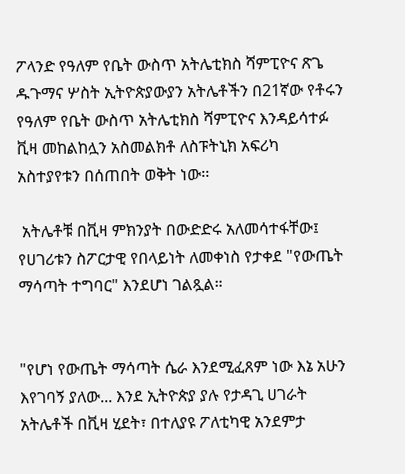ፖላንድ የዓለም የቤት ውስጥ አትሌቲክስ ሻምፒዮና ጽጌ ዱጉማና ሦስት ኢትዮጵያውያን አትሌቶችን በ21ኛው የቶሩን የዓለም የቤት ውስጥ አትሌቲክስ ሻምፒዮና እንዳይሳተፉ ቪዛ መከልከሏን አስመልክቶ ለስፑትኒክ አፍሪካ አስተያየቱን በሰጠበት ወቅት ነው፡፡

 አትሌቶቹ በቪዛ ምክንያት በውድድሩ አለመሳተፋቸው፤ የሀገሪቱን ስፖርታዊ የበላይነት ለመቀነስ የታቀደ "የውጤት ማሳጣት ተግባር" እንደሆነ ገልጿል።


"የሆነ የውጤት ማሳጣት ሴራ እንደሚፈጸም ነው እኔ አሁን እየገባኝ ያለው... እንደ ኢትዮጵያ ያሉ የታዳጊ ሀገራት አትሌቶች በቪዛ ሂደት፣ በተለያዩ ፖለቲካዊ አንደምታ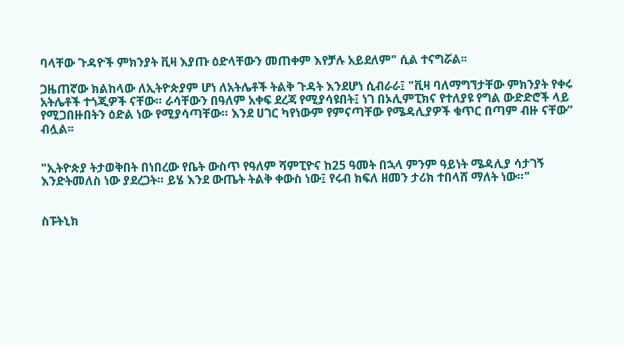ባላቸው ጉዳዮች ምክንያት ቪዛ እያጡ ዕድላቸውን መጠቀም እየቻሉ አይደለም" ሲል ተናግሯል፡፡

ጋዜጠኛው ክልከላው ለኢትዮጵያም ሆነ ለአትሌቶች ትልቅ ጉዳት እንደሆነ ሲብራራ፤ "ቪዛ ባለማግኘታቸው ምክንያት የቀሩ አትሌቶች ተጎጂዎች ናቸው። ራሳቸውን በዓለም አቀፍ ደረጃ የሚያሳዩበት፤ ነገ በኦሊምፒክና የተለያዩ የግል ውድድሮች ላይ የሚጋበዙበትን ዕድል ነው የሚያሳጣቸው። እንደ ሀገር ካየነውም የምናጣቸው የሜዳሊያዎች ቁጥር በጣም ብዙ ናቸው” ብሏል፡፡


"ኢትዮጵያ ትታወቅበት በነበረው የቤት ውስጥ የዓለም ሻምፒዮና ከ25 ዓመት በኋላ ምንም ዓይነት ሜዳሊያ ሳታገኝ እንድትመለስ ነው ያደረጋት። ይሄ እንደ ውጤት ትልቅ ቀውስ ነው፤ የሩብ ክፍለ ዘመን ታሪክ ተበላሸ ማለት ነው።"


ስፑትኒክ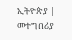ኢትዮጵያ | መተግበሪያ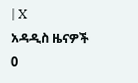| X
አዳዲስ ዜናዎች
0